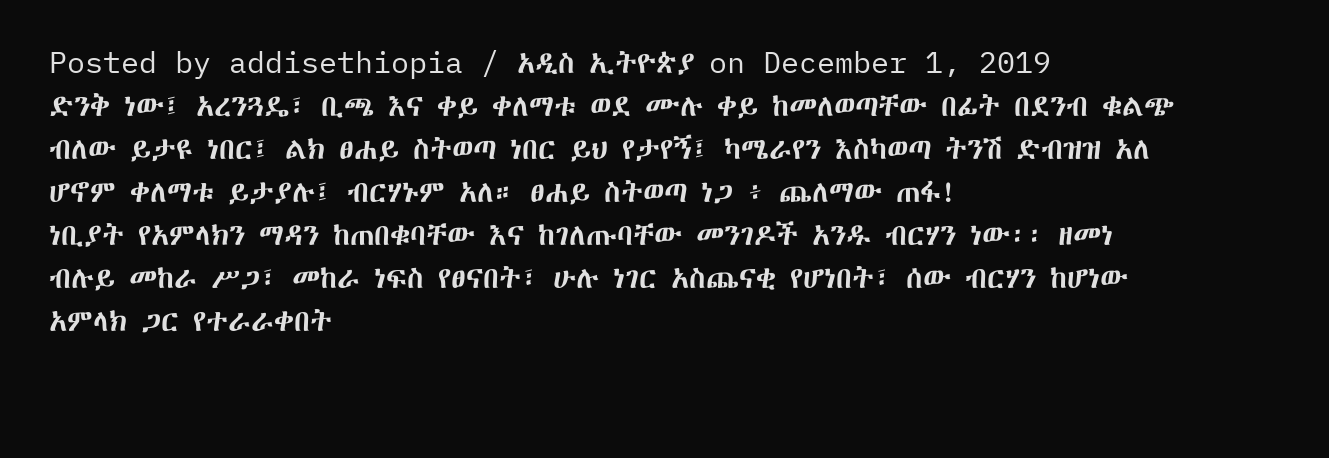Posted by addisethiopia / አዲስ ኢትዮጵያ on December 1, 2019
ድንቅ ነው፤ አረንጓዴ፣ ቢጫ እና ቀይ ቀለማቱ ወደ ሙሉ ቀይ ከመለወጣቸው በፊት በደንብ ቁልጭ ብለው ይታዩ ነበር፤ ልክ ፀሐይ ስትወጣ ነበር ይህ የታየኝ፤ ካሜራየን እስካወጣ ትንሽ ድብዝዝ አለ ሆኖም ቀለማቱ ይታያሉ፤ ብርሃኑም አለ። ፀሐይ ስትወጣ ነጋ ፥ ጨለማው ጠፋ!
ነቢያት የአምላክን ማዳን ከጠበቁባቸው እና ከገለጡባቸው መንገዶች አንዱ ብርሃን ነው፡፡ ዘመነ ብሉይ መከራ ሥጋ፣ መከራ ነፍስ የፀናበት፣ ሁሉ ነገር አስጨናቂ የሆነበት፣ ሰው ብርሃን ከሆነው አምላክ ጋር የተራራቀበት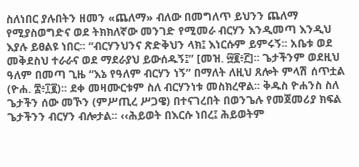ስለነበር ያሉበትን ዘመን «ጨለማ» ብለው በመግለጥ ይህንን ጨለማ የሚያስወግድና ወደ ትክክለኛው መንገድ የሚመራ ብርሃን እንዲመጣ እንዲህ እያሉ ይፀልዩ ነበር፡፡ “ብርሃንህንና ጽድቅህን ላክ፤ እነርሱም ይምሩኝ፡፡ አቤቱ ወደ መቅደስህ ተራራና ወደ ማደራያህ ይውሰዱኝ፤” [መዝ. ፵፪፥፫]፡፡ ጌታችንም ወደዚህ ዓለም በመጣ ጊዜ “እኔ የዓለም ብርሃን ነኝ” በማለት ለዚህ ጸሎት ምላሽ ሰጥቷል (ዮሐ. ፰፥፲፪)፡፡ ደቀ መዛሙርቱም ስለ ብርሃንነቱ መስክረዋል፡፡ ቅዱስ ዮሐንስ ስለ ጌታችን ሰው መኾን (ምሥጢረ ሥጋዌ) በተናገረበት በወንጌሉ የመጀመሪያ ክፍል ጌታችንን ብርሃን ብሎታል፡፡ ‹‹ሕይወት በእርሱ ነበረ፤ ሕይወትም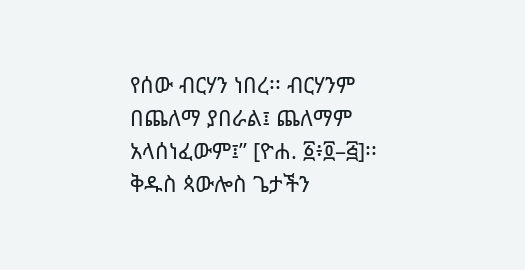የሰው ብርሃን ነበረ፡፡ ብርሃንም በጨለማ ያበራል፤ ጨለማም አላሰነፈውም፤” [ዮሐ. ፩፥፬–፭]፡፡
ቅዱስ ጳውሎስ ጌታችን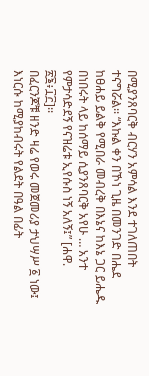በሚያንጸባርቅ ብርሃን አምሳል እንደ ተገለጠበት ተናግሯል፡፡ “እኩል ቀን በኾነ ጊዜ በመንገድ በሔደ ከፀሐይ ይልቅ የሚበራ መብረቅ በእኔና ከእኔ ጋር ይሔዱ በነበሩት ላይ ከሰማይ ሲያንጸባርቅ አየሁ … አንተ የምታሳድደኝ የናዝሬቱ ኢየሱስ ነኝ አለኝ፤” [ሐዋ. ፳፮፥፲፫]፡፡
በፈርንጆቹ ዘንድ ዛሬ የወሩ መጀመሪያ ታህሣሥ ፩ ነው፤ እነርሱ ከሚያከብሩት የልደት በዓል በፊት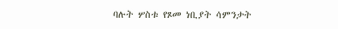ባሉት ሦስቱ የጾመ ነቢያት ሳምንታት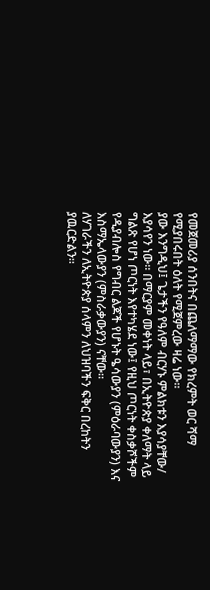የመጀመሪያ ሰንበትና በጨለማማው የክረምት ወር ሻማ የሚያበሩበት ዕለት የሚጀምረው ዛሬ ነው።
ያው እንግዲህ፤ ጌታችን የዓለም ብርሃኑ ምልክቱን እያሳያቸው/ እያሳየን ነው። በማርያም መቀነት ላይ፣ በኢትዮጵያ ቀለማት ላይ ግልጽ የሆነ ጦርነት እየተካሄደ ነው፤ የዚህ ጦርነት ቀስቃሾችም የዲያብሎስ የግብር ልጆች የሆኑት ዔሳውያን (ምዕራባውያን) እና እስማኤላውያን (ምስራቃውያን) ናቸው።
ለሃገራችን ለኢትዮጵያ ሰላምን ለህዝባችን ፍቅር በረከትን ያዉርድልን፡፡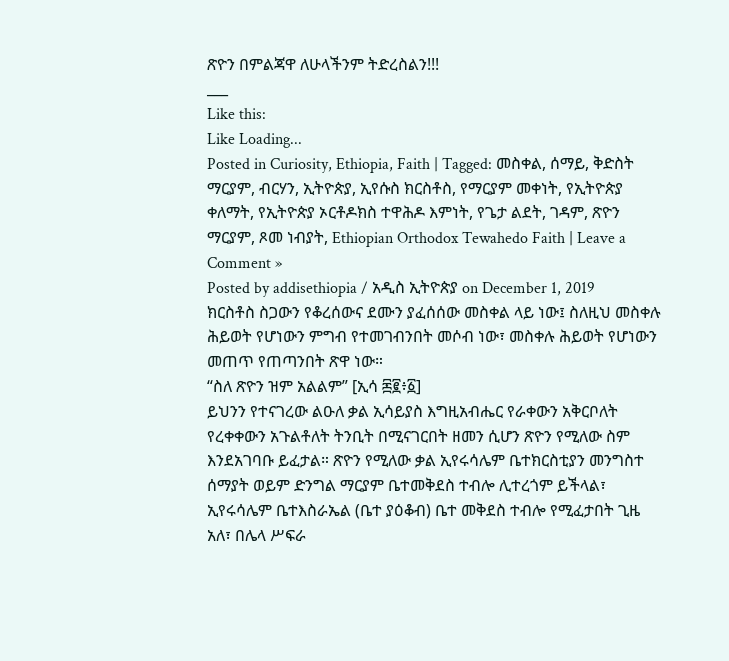ጽዮን በምልጃዋ ለሁላችንም ትድረስልን!!!
___
Like this:
Like Loading...
Posted in Curiosity, Ethiopia, Faith | Tagged: መስቀል, ሰማይ, ቅድስት ማርያም, ብርሃን, ኢትዮጵያ, ኢየሱስ ክርስቶስ, የማርያም መቀነት, የኢትዮጵያ ቀለማት, የኢትዮጵያ ኦርቶዶክስ ተዋሕዶ እምነት, የጌታ ልደት, ገዳም, ጽዮን ማርያም, ጾመ ነብያት, Ethiopian Orthodox Tewahedo Faith | Leave a Comment »
Posted by addisethiopia / አዲስ ኢትዮጵያ on December 1, 2019
ክርስቶስ ስጋውን የቆረሰውና ደሙን ያፈሰሰው መስቀል ላይ ነው፤ ስለዚህ መስቀሉ ሕይወት የሆነውን ምግብ የተመገብንበት መሶብ ነው፣ መስቀሉ ሕይወት የሆነውን መጠጥ የጠጣንበት ጽዋ ነው።
“ስለ ጽዮን ዝም አልልም” [ኢሳ ፷፪፥፩]
ይህንን የተናገረው ልዑለ ቃል ኢሳይያስ እግዚአብሔር የራቀውን አቅርቦለት የረቀቀውን አጉልቶለት ትንቢት በሚናገርበት ዘመን ሲሆን ጽዮን የሚለው ስም እንደአገባቡ ይፈታል። ጽዮን የሚለው ቃል ኢየሩሳሌም ቤተክርስቲያን መንግስተ ሰማያት ወይም ድንግል ማርያም ቤተመቅደስ ተብሎ ሊተረጎም ይችላል፣ ኢየሩሳሌም ቤተእስራኤል (ቤተ ያዕቆብ) ቤተ መቅደስ ተብሎ የሚፈታበት ጊዜ አለ፣ በሌላ ሥፍራ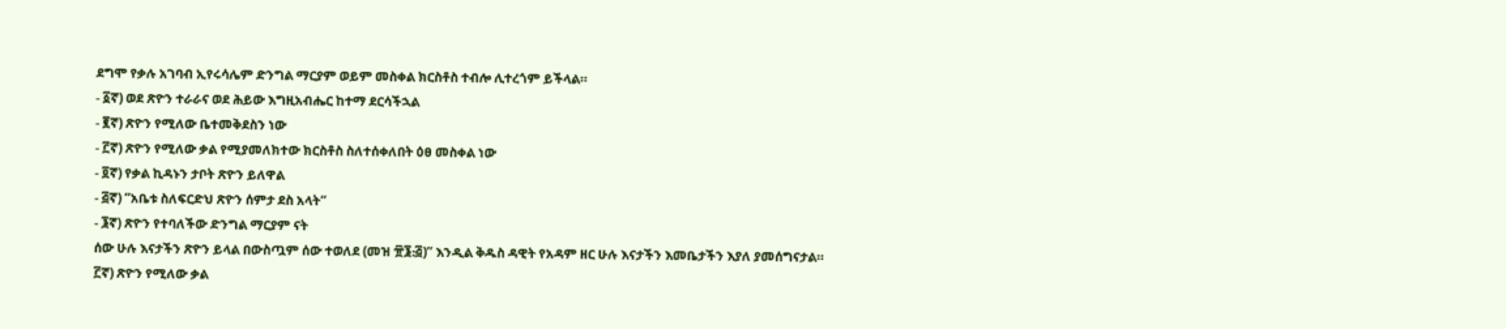ደግሞ የቃሉ አገባብ ኢየሩሳሌም ድንግል ማርያም ወይም መስቀል ክርስቶስ ተብሎ ሊተረጎም ይችላል።
- ፩ኛ) ወደ ጽዮን ተራራና ወደ ሕይው እግዚአብሔር ከተማ ደርሳችኋል
- ፪ኛ) ጽዮን የሚለው ቤተመቅደስን ነው
- ፫ኛ) ጽዮን የሚለው ቃል የሚያመለክተው ክርስቶስ ስለተሰቀለበት ዕፀ መስቀል ነው
- ፬ኛ) የቃል ኪዳኑን ታቦት ጽዮን ይለዋል
- ፭ኛ) “አቤቱ ስለፍርድህ ጽዮን ሰምታ ደስ አላት“
- ፮ኛ) ጽዮን የተባለችው ድንግል ማርያም ናት
ሰው ሁሉ እናታችን ጽዮን ይላል በውስጧም ሰው ተወለደ (መዝ ፹፮᎓፭)” እንዲል ቅዱስ ዳዊት የአዳም ዘር ሁሉ እናታችን እመቤታችን እያለ ያመሰግናታል።
፫ኛ) ጽዮን የሚለው ቃል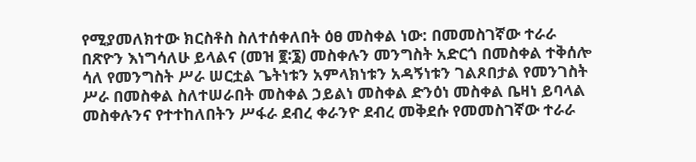የሚያመለክተው ክርስቶስ ስለተሰቀለበት ዕፀ መስቀል ነው: በመመስገኛው ተራራ በጽዮን እነግሳለሁ ይላልና (መዝ ፪፡፮) መስቀሉን መንግስት አድርጎ በመስቀል ተቅሰሎ ሳለ የመንግስት ሥራ ሠርቷል ጌትነቱን አምላክነቱን አዳኝነቱን ገልጾበታል የመንገስት ሥራ በመስቀል ስለተሠራበት መስቀል ኃይልነ መስቀል ድንዕነ መስቀል ቤዛነ ይባላል መስቀሉንና የተተከለበትን ሥፋራ ደብረ ቀራንዮ ደብረ መቅደሱ የመመስገኛው ተራራ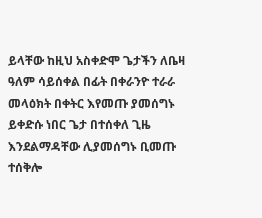ይላቸው ከዚህ አስቀድሞ ጌታችን ለቤዛ ዓለም ሳይሰቀል በፊት በቀራንዮ ተራራ መላዕክት በቀትር እየመጡ ያመሰግኑ ይቀድሱ ነበር ጌታ በተሰቀለ ጊዜ እንደልማዳቸው ሊያመሰግኑ ቢመጡ ተሰቅሎ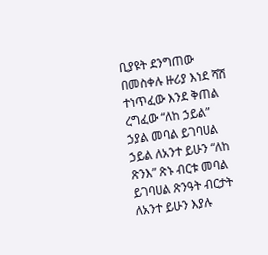ቢያዩት ደንግጠው በመስቀሉ ዙሪያ እነደ ሻሽ ተነጥፈው እንደ ቅጠል ረግፈው “ለከ ኃይል” ኃያል መባል ይገባሀል ኃይል ለአንተ ይሁን “ለከ ጽንእ” ጽኑ ብርቱ መባል ይገባሀል ጽንዓት ብርታት ለአንተ ይሁን እያሉ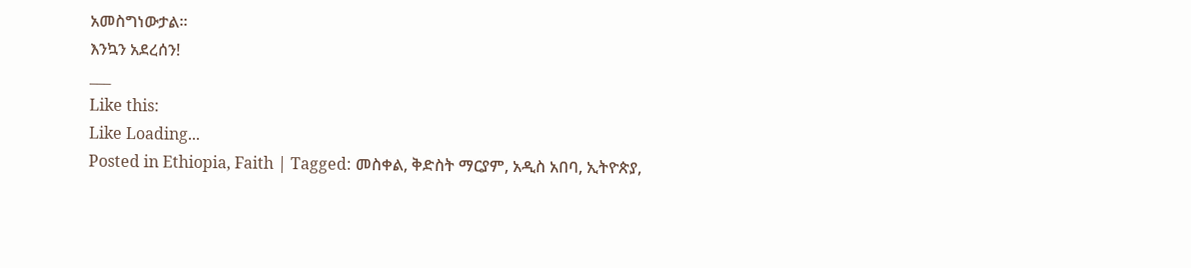አመስግነውታል።
እንኳን አደረሰን!
___
Like this:
Like Loading...
Posted in Ethiopia, Faith | Tagged: መስቀል, ቅድስት ማርያም, አዲስ አበባ, ኢትዮጵያ,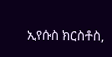ኢየሱስ ክርስቶስ,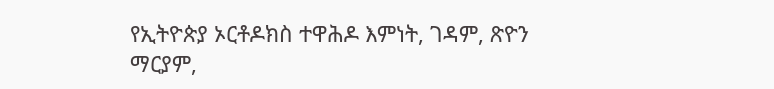የኢትዮጵያ ኦርቶዶክስ ተዋሕዶ እምነት, ገዳም, ጽዮን ማርያም,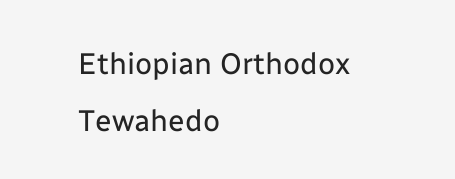Ethiopian Orthodox Tewahedo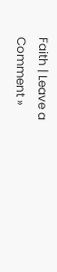Faith | Leave a Comment »